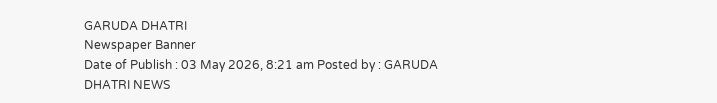GARUDA DHATRI
Newspaper Banner
Date of Publish : 03 May 2026, 8:21 am Posted by : GARUDA DHATRI NEWS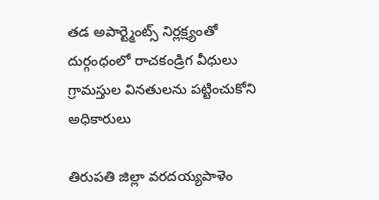తడ అపార్ట్మెంట్స్ నిర్లక్ష్యంతో దుర్గంధంలో రాచకండ్రిగ వీధులు గ్రామస్తుల వినతులను పట్టించుకోని అధికారులు

తిరుపతి జిల్లా వరదయ్యపాళెం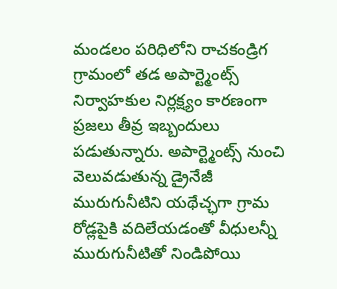మండలం పరిధిలోని రాచకండ్రిగ గ్రామంలో తడ అపార్ట్మెంట్స్ నిర్వాహకుల నిర్లక్ష్యం కారణంగా ప్రజలు తీవ్ర ఇబ్బందులు పడుతున్నారు. అపార్ట్మెంట్స్ నుంచి వెలువడుతున్న డ్రైనేజీ మురుగునీటిని యథేచ్ఛగా గ్రామ రోడ్లపైకి వదిలేయడంతో వీధులన్నీ మురుగునీటితో నిండిపోయి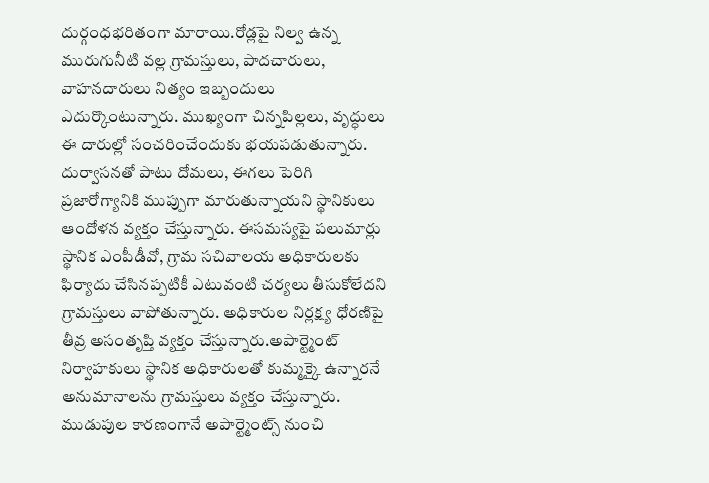దుర్గంధభరితంగా మారాయి.రోడ్లపై నిల్వ ఉన్న మురుగునీటి వల్ల గ్రామస్తులు, పాదచారులు, వాహనదారులు నిత్యం ఇబ్బందులు ఎదుర్కొంటున్నారు. ముఖ్యంగా చిన్నపిల్లలు, వృద్ధులు ఈ దారుల్లో సంచరించేందుకు భయపడుతున్నారు. దుర్వాసనతో పాటు దోమలు, ఈగలు పెరిగి ప్రజారోగ్యానికి ముప్పుగా మారుతున్నాయని స్థానికులు ఆందోళన వ్యక్తం చేస్తున్నారు. ఈసమస్యపై పలుమార్లు స్థానిక ఎంపీడీవో, గ్రామ సచివాలయ అధికారులకు ఫిర్యాదు చేసినప్పటికీ ఎటువంటి చర్యలు తీసుకోలేదని గ్రామస్తులు వాపోతున్నారు. అధికారుల నిర్లక్ష్య ధోరణిపై తీవ్ర అసంతృప్తి వ్యక్తం చేస్తున్నారు.అపార్ట్మెంట్ నిర్వాహకులు స్థానిక అధికారులతో కుమ్మక్కై ఉన్నారనే అనుమానాలను గ్రామస్తులు వ్యక్తం చేస్తున్నారు. ముడుపుల కారణంగానే అపార్ట్మెంట్స్ నుంచి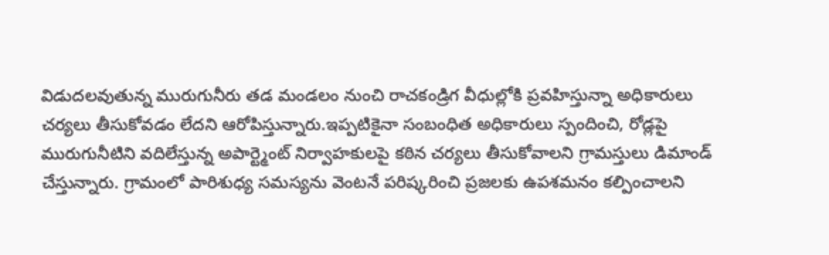విడుదలవుతున్న మురుగునీరు తడ మండలం నుంచి రాచకండ్రిగ వీధుల్లోకి ప్రవహిస్తున్నా అధికారులు చర్యలు తీసుకోవడం లేదని ఆరోపిస్తున్నారు.ఇప్పటికైనా సంబంధిత అధికారులు స్పందించి, రోడ్లపై మురుగునీటిని వదిలేస్తున్న అపార్ట్మెంట్ నిర్వాహకులపై కఠిన చర్యలు తీసుకోవాలని గ్రామస్తులు డిమాండ్ చేస్తున్నారు. గ్రామంలో పారిశుధ్య సమస్యను వెంటనే పరిష్కరించి ప్రజలకు ఉపశమనం కల్పించాలని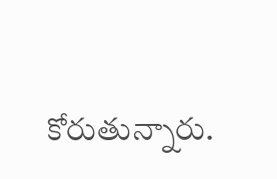కోరుతున్నారు.